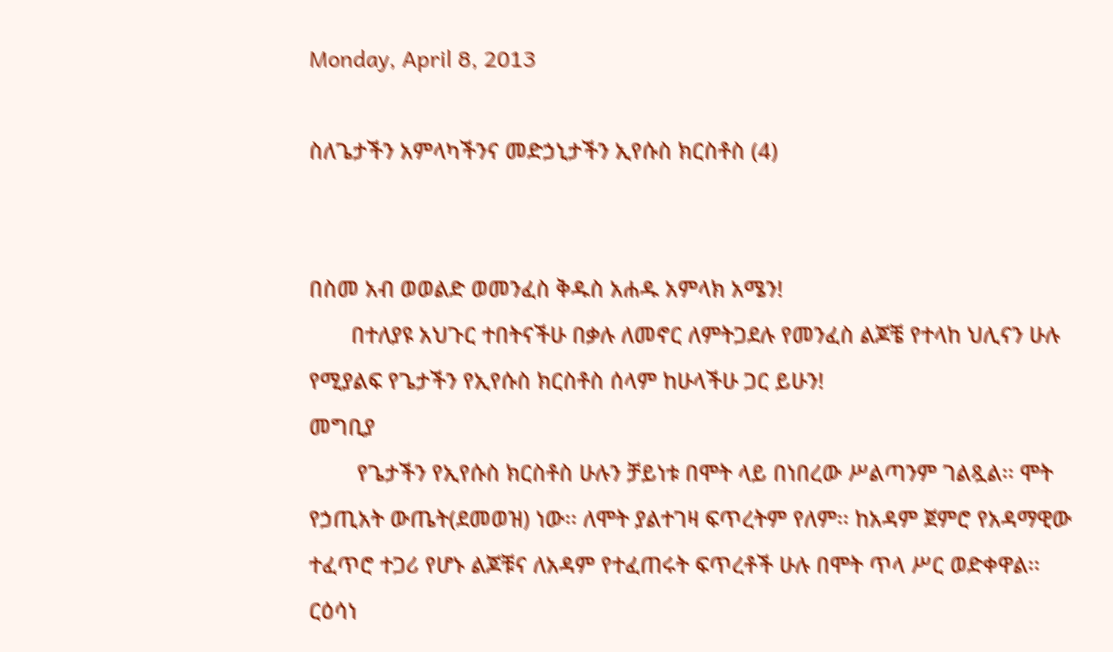Monday, April 8, 2013

ስለጌታችን አምላካችንና መድኃኒታችን ኢየሱስ ክርስቶስ (4)


በስመ አብ ወወልድ ወመንፈስ ቅዱስ አሐዱ አምላክ አሜን!
       በተለያዩ አህጉር ተበትናችሁ በቃሉ ለመኖር ለምትጋደሉ የመንፈስ ልጆቼ የተላከ ህሊናን ሁሉ የሚያልፍ የጌታችን የኢየሱስ ክርስቶስ ሰላም ከሁላችሁ ጋር ይሁን!
መግቢያ
        የጌታችን የኢየሱስ ክርስቶስ ሁሉን ቻይነቱ በሞት ላይ በነበረው ሥልጣንም ገልጿል፡፡ ሞት የኃጢአት ውጤት(ደመወዝ) ነው፡፡ ለሞት ያልተገዛ ፍጥረትም የለም፡፡ ከአዳም ጀምሮ የአዳማዊው ተፈጥሮ ተጋሪ የሆኑ ልጆቹና ለአዳም የተፈጠሩት ፍጥረቶች ሁሉ በሞት ጥላ ሥር ወድቀዋል፡፡ ርዕሳነ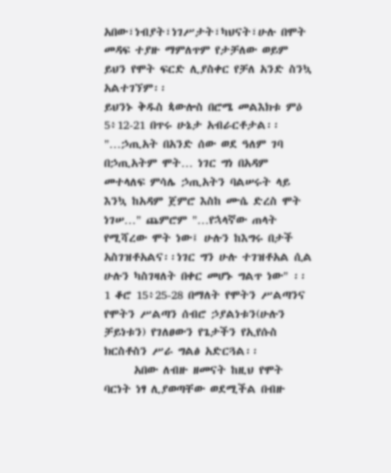አበው፣ነብያት፣ነገሥታት፣ካህናት፣ሁሉ በሞት መዳፍ ተያዙ ማምለጥም የታቻለው ወይም ይህን የሞት ፍርድ ሊያስቀር የቻለ አንድ ስንኳ አልተገኘም፡፡
ይህንኑ ቅዱስ ጳውሎስ በሮሜ መልእክቱ ምዕ 5፥12-21 በጥሩ ሁኔታ አብራርቶታል፡፡ "…ኃጢአት በአንድ ሰው ወደ ዓለም ገባ በኃጢአትም ሞት… ነገር ግነ በአዳም መተላለፍ ምሳሌ ኃጢአትን ባልሠሩት ላይ እንኳ ከአዳም ጀምሮ እስከ ሙሴ ድረስ ሞት ነገሠ…" ጨምሮም "…የኋላኛው ጠላት የሚሻረው ሞት ነው፤ ሁሉን ከእግሩ በታች አስገዝቶአልና፡፡ነገር ግን ሁሉ ተገዝቶአል ሲል ሁሉን ካስገዛለት በቀር መሆኑ ግልጥ ነው" ፡፡ 1 ቆሮ 15፥25-28 በማለት የሞትን ሥልጣንና የሞትን ሥልጣን ሰብሮ ኃያልነቱን(ሁሉን ቻይነቱን) የገለፀውን የጌታችን የኢየሱስ ክርስቶስን ሥራ ግልፅ አድርጓል፡፡
      አበው ለብዙ ዘመናት ከዚህ የሞት ባርነት ነፃ ሊያወጣቸው ወደሚችል በብዙ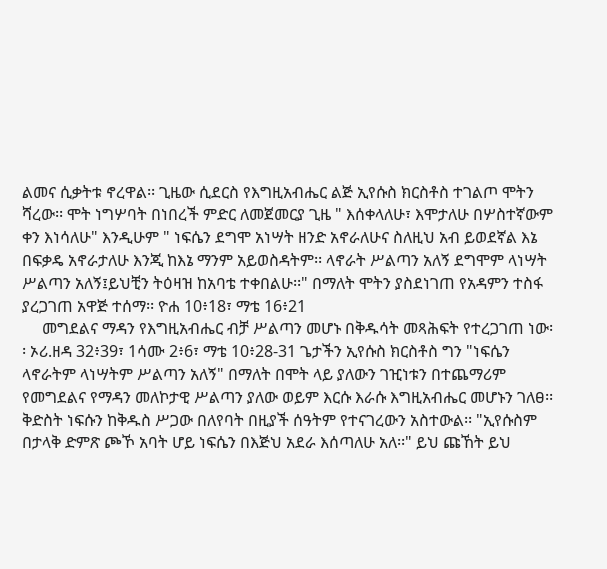ልመና ሲቃትቱ ኖረዋል፡፡ ጊዜው ሲደርስ የእግዚአብሔር ልጅ ኢየሱስ ክርስቶስ ተገልጦ ሞትን ሻረው፡፡ ሞት ነግሦባት በነበረች ምድር ለመጀመርያ ጊዜ " እሰቀላለሁ፣ እሞታለሁ በሦስተኛውም ቀን እነሳለሁ" እንዲሁም " ነፍሴን ደግሞ አነሣት ዘንድ አኖራለሁና ስለዚህ አብ ይወደኛል እኔ በፍቃዴ አኖራታለሁ እንጂ ከእኔ ማንም አይወስዳትም፡፡ ላኖራት ሥልጣን አለኝ ደግሞም ላነሣት ሥልጣን አለኝ፤ይህቺን ትዕዛዝ ከአባቴ ተቀበልሁ፡፡" በማለት ሞትን ያስደነገጠ የአዳምን ተስፋ ያረጋገጠ አዋጅ ተሰማ፡፡ ዮሐ 10፥18፣ ማቴ 16፥21
     መግደልና ማዳን የእግዚአብሔር ብቻ ሥልጣን መሆኑ በቅዱሳት መጻሕፍት የተረጋገጠ ነው፡፡ ኦሪ.ዘዳ 32፥39፣ 1ሳሙ 2፥6፣ ማቴ 10፥28-31 ጌታችን ኢየሱስ ክርስቶስ ግን "ነፍሴን ላኖራትም ላነሣትም ሥልጣን አለኝ" በማለት በሞት ላይ ያለውን ገዢነቱን በተጨማሪም የመግደልና የማዳን መለኮታዊ ሥልጣን ያለው ወይም እርሱ እራሱ እግዚአብሔር መሆኑን ገለፀ፡፡ ቅድስት ነፍሱን ከቅዱስ ሥጋው በለየባት በዚያች ሰዓትም የተናገረውን አስተውል፡፡ "ኢየሱስም በታላቅ ድምጽ ጮኾ አባት ሆይ ነፍሴን በእጅህ አደራ እሰጣለሁ አለ፡፡" ይህ ጩኸት ይህ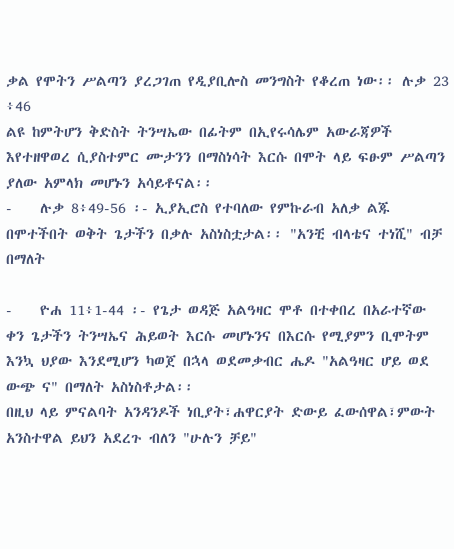ቃል የሞትን ሥልጣን ያረጋገጠ የዲያቢሎስ መንግስት የቆረጠ ነው፡፡ ሉቃ 23 ፥46
ልዩ ከምትሆን ቅድስት ትንሣኤው በፊትም በኢየሩሳሌም አውራጃዎች እየተዘዋወረ ሲያስተምር ሙታንን በማስነሳት እርሱ በሞት ላይ ፍፁም ሥልጣን ያለው አምላክ መሆኑን አሳይቶናል፡፡
-    ሉቃ 8፥49-56 ፡- ኢያኢሮስ የተባለው የምኩራብ አለቃ ልጁ በሞተችበት ወቅት ጌታችን በቃሉ አስነስቷታል፡፡ "አንቺ ብላቴና ተነሺ" ብቻ በማለት

-    ዮሐ 11፥1-44 ፡- የጌታ ወዳጅ አልዓዛር ሞቶ በተቀበረ በአራተኛው ቀን ጌታችን ትንሣኤና ሕይወት እርሱ መሆኑንና በእርሱ የሚያምን ቢሞትም እንኳ ህያው እንደሚሆን ካወጀ በኋላ ወደመቃብር ሔዶ "አልዓዛር ሆይ ወደ ውጭ ና" በማለት አስነስቶታል፡፡
በዚህ ላይ ምናልባት አንዳንዶች ነቢያት፣ሐዋርያት ድውይ ፈውሰዋል፣ምውት አንስተዋል ይህን አደረጉ ብለን "ሁሉን ቻይ"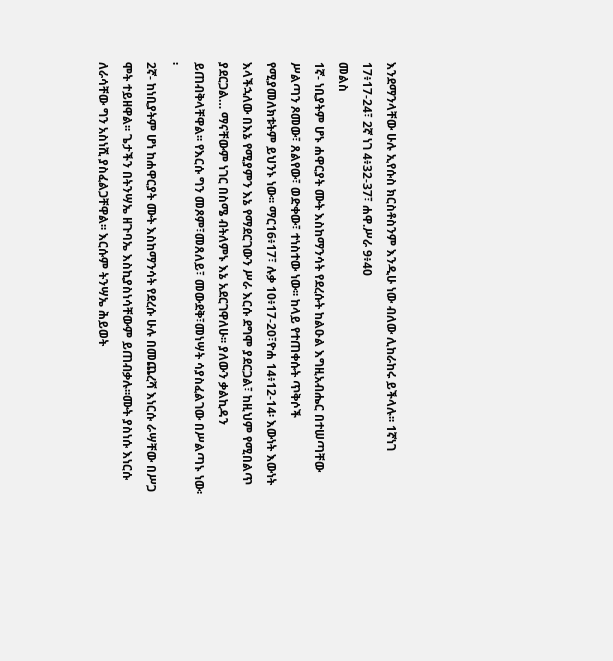እንደማንላቸው ሁሉ ኢየሱስ ክርስቶስንም እንዲሁ ነው ብለው ሊከራከሩ ይችላሉ፡፡ 1ኛነገ 17፥17-24፣ 2ኛ ነገ 4፥32-37፣ ሐዋ.ሥራ 9፥40
መልስ
1ኛ- ነቢያትም ሆኑ ሐዋርያት ሙት እስከማንሳት የደረሱት ከልዑል እግዚአብሔር በተሠጣቸው ሥልጣን ጾመው፣ ጸልየው፣ ወድቀው፣ ተነስተው ነው፡፡ ከላይ የተጠቀሱት ጥቅሶች የሚያመለክቱትም ይህንኑ ነው፡፡ ማር16፥17፣ ሉቃ 10፥17-20፣ዮሐ 14፥12-14፡ እውነት እውነት እላችኋለው በእኔ የሚያምን እኔ የማደርገውን ሥራ እርሱ ደግሞ ያደርጋል፣ ከዚህም የሚበልጥ ያደርጋል… ማናቸውም ነገር በስሜ ብትለምኑ እኔ አደርገዋለሁ፡፡ ያለውን ቃልኪዳን ይጠብቅላቸዋል፡፡ የእርሱ ግን መጾም፣መጸለይ፣ መውደቅ፣መነሣት ሳያስፈልገው በሥልጣኑ ነው፡፡
2ኛ- ከነቢያትም ሆነ ከሐዋርያት ሙት እስከማንሳት የደረሱ ሁሉ በመጨረሻ እነርሱ ራሣቸው በሥጋ ሞት ተይዘዋል፡፡ ጌታችን በትንሣኤ ዘጉባኤ እስኪያስነሳቸውም ይጠብቃሉ፡፡ሙት ያስነሱ እነርሱ ለራሳቸው ግን አስነሺ ያስፈልጋቸዋል፡፡ እርሱም ትንሣኤ ሕይወት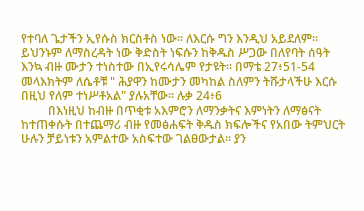የተባለ ጌታችን ኢየሱስ ክርስቶስ ነው፡፡ ለእርሱ ግን እንዲህ አይደለም፡፡ ይህንኑም ለማስረዳት ነው ቅድስት ነፍሱን ከቅዱስ ሥጋው በለየባት ሰዓት እንኳ ብዙ ሙታን ተነስተው በኢየሩሳሌም የታዩት፡፡ በማቴ 27፥51-54 መላእክትም ለሴቶቹ " ሕያዋን ከሙታን መካከል ስለምን ትሹታላችሁ እርሱ በዚህ የለም ተነሥቶአል" ያሉአቸው፡፡ ሉቃ 24፥6
         በእነዚህ ከብዙ በጥቂቱ አእምሮን ለማንቃትና እምነትን ለማፅናት ከተጠቀሱት በተጨማሪ ብዙ የመፅሐፍት ቅዱስ ክፍሎችና የአበው ትምህርት ሁሉን ቻይነቱን አምልተው አስፍተው ገልፀውታል፡፡ ያን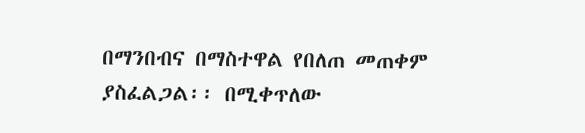በማንበብና በማስተዋል የበለጠ መጠቀም ያስፈልጋል፡፡ በሚቀጥለው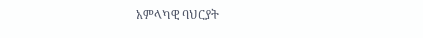አምላካዊ ባህርያት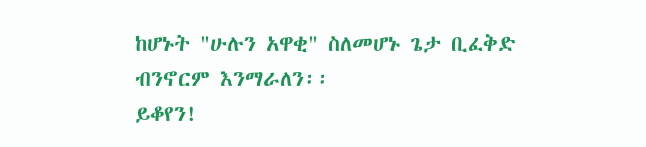ከሆኑት "ሁሉን አዋቂ" ስለመሆኑ ጌታ ቢፈቅድ ብንኖርም እንማራለን፡፡
ይቆየን!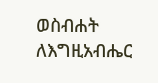ወስብሐት ለእግዚአብሔር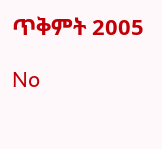ጥቅምት 2005

No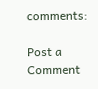comments:

Post a Comment